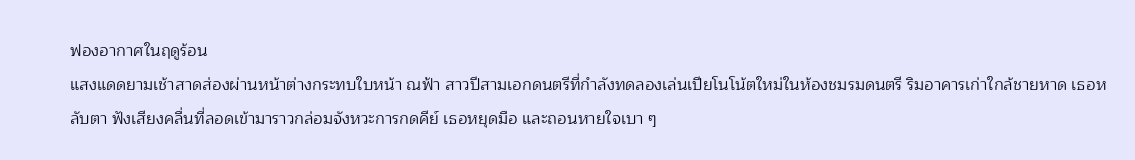ฟองอากาศในฤดูร้อน
แสงแดดยามเช้าสาดส่องผ่านหน้าต่างกระทบใบหน้า ณฟ้า สาวปีสามเอกดนตรีที่กำลังทดลองเล่นเปียโนโน้ตใหม่ในห้องชมรมดนตรี ริมอาคารเก่าใกล้ชายหาด เธอหลับตา ฟังเสียงคลื่นที่ลอดเข้ามาราวกล่อมจังหวะการกดคีย์ เธอหยุดมือ และถอนหายใจเบา ๆ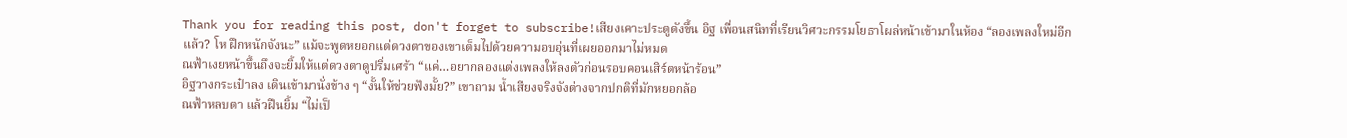Thank you for reading this post, don't forget to subscribe!เสียงเคาะประตูดังขึ้น อิฐ เพื่อนสนิทที่เรียนวิศวะกรรมโยธาโผล่หน้าเข้ามาในห้อง “ลองเพลงใหม่อีกแล้ว? โห ฝึกหนักจังนะ” แม้จะพูดหยอกแต่ดวงตาของเขาเต็มไปด้วยความอบอุ่นที่เผยออกมาไม่หมด
ณฟ้าเงยหน้าขึ้นถึงจะยิ้มให้แต่ดวงตาดูปริ่มเศร้า “แค่…อยากลองแต่งเพลงให้ลงตัวก่อนรอบคอนเสิร์ตหน้าร้อน”
อิฐวางกระเป๋าลง เดินเข้ามานั่งข้าง ๆ “งั้นให้ช่วยฟังมั้ย?” เขาถาม น้ำเสียงจริงจังต่างจากปกติที่มักหยอกล้อ
ณฟ้าหลบตา แล้วฝืนยิ้ม “ไม่เป็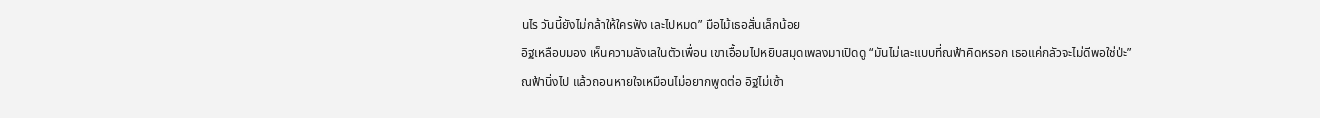นไร วันนี้ยังไม่กล้าให้ใครฟัง เละไปหมด” มือไม้เธอสั่นเล็กน้อย
อิฐเหลือบมอง เห็นความลังเลในตัวเพื่อน เขาเอื้อมไปหยิบสมุดเพลงมาเปิดดู “มันไม่เละแบบที่ณฟ้าคิดหรอก เธอแค่กลัวจะไม่ดีพอใช่ป่ะ”
ณฟ้านิ่งไป แล้วถอนหายใจเหมือนไม่อยากพูดต่อ อิฐไม่เซ้า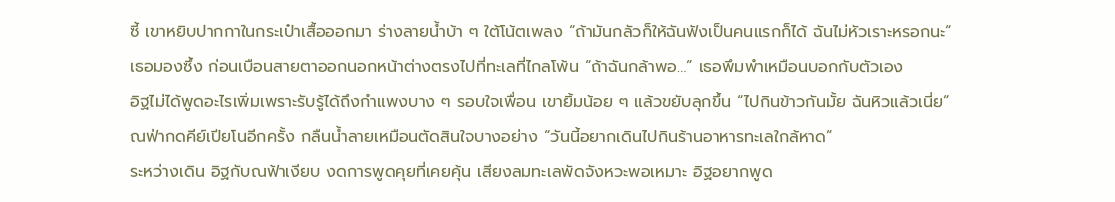ซี้ เขาหยิบปากกาในกระเป๋าเสื้อออกมา ร่างลายน้ำบ้า ๆ ใต้โน้ตเพลง “ถ้ามันกลัวก็ให้ฉันฟังเป็นคนแรกก็ได้ ฉันไม่หัวเราะหรอกนะ”
เธอมองซึ้ง ก่อนเบือนสายตาออกนอกหน้าต่างตรงไปที่ทะเลที่ไกลโพ้น “ถ้าฉันกล้าพอ…” เธอพึมพำเหมือนบอกกับตัวเอง
อิฐไม่ได้พูดอะไรเพิ่มเพราะรับรู้ได้ถึงกำแพงบาง ๆ รอบใจเพื่อน เขายิ้มน้อย ๆ แล้วขยับลุกขึ้น “ไปกินข้าวกันมั้ย ฉันหิวแล้วเนี่ย”
ณฟ่ากดคีย์เปียโนอีกครั้ง กลืนน้ำลายเหมือนตัดสินใจบางอย่าง “วันนี้อยากเดินไปกินร้านอาหารทะเลใกล้หาด”
ระหว่างเดิน อิฐกับณฟ้าเงียบ งดการพูดคุยที่เคยคุ้น เสียงลมทะเลพัดจังหวะพอเหมาะ อิฐอยากพูด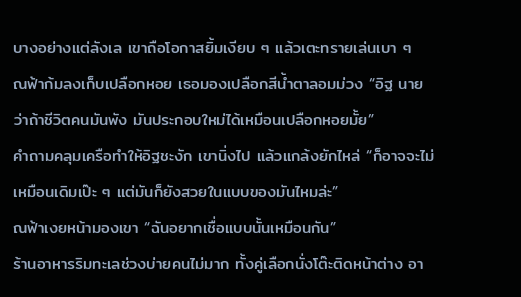บางอย่างแต่ลังเล เขาถือโอกาสยิ้มเงียบ ๆ แล้วเตะทรายเล่นเบา ๆ
ณฟ้าก้มลงเก็บเปลือกหอย เธอมองเปลือกสีน้ำตาลอมม่วง “อิฐ นายว่าถ้าชีวิตคนมันพัง มันประกอบใหม่ได้เหมือนเปลือกหอยมั้ย”
คำถามคลุมเครือทำให้อิฐชะงัก เขานิ่งไป แล้วแกล้งยักไหล่ “ก็อาจจะไม่เหมือนเดิมเป๊ะ ๆ แต่มันก็ยังสวยในแบบของมันไหมล่ะ”
ณฟ้าเงยหน้ามองเขา “ฉันอยากเชื่อแบบนั้นเหมือนกัน”
ร้านอาหารริมทะเลช่วงบ่ายคนไม่มาก ทั้งคู่เลือกนั่งโต๊ะติดหน้าต่าง อา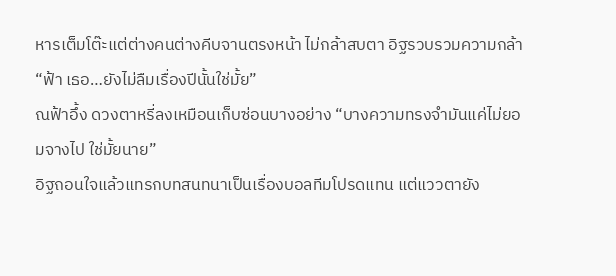หารเต็มโต๊ะแต่ต่างคนต่างคีบจานตรงหน้า ไม่กล้าสบตา อิฐรวบรวมความกล้า “ฟ้า เธอ…ยังไม่ลืมเรื่องปีนั้นใช่มั้ย”
ณฟ้าอึ้ง ดวงตาหรี่ลงเหมือนเก็บซ่อนบางอย่าง “บางความทรงจำมันแค่ไม่ยอมจางไป ใช่มั้ยนาย”
อิฐถอนใจแล้วแทรกบทสนทนาเป็นเรื่องบอลทีมโปรดแทน แต่แววตายัง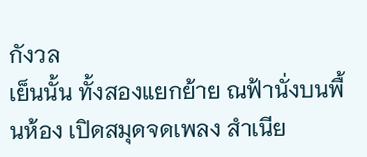กังวล
เย็นนั้น ทั้งสองแยกย้าย ณฟ้านั่งบนพื้นห้อง เปิดสมุดจดเพลง สำเนีย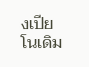งเปียโนเดิม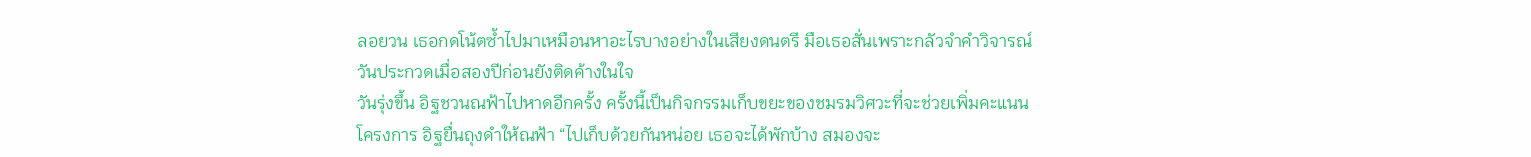ลอยวน เธอกดโน้ตซ้ำไปมาเหมือนหาอะไรบางอย่างในเสียงดนตรี มือเธอสั่นเพราะกลัวจำคำวิจารณ์วันประกวดเมื่อสองปีก่อนยังติดค้างในใจ
วันรุ่งขึ้น อิฐชวนณฟ้าไปหาดอีกครั้ง ครั้งนี้เป็นกิจกรรมเก็บขยะของชมรมวิศวะที่จะช่วยเพิ่มคะแนนโครงการ อิฐยื่นถุงดำให้ณฟ้า “ไปเก็บด้วยกันหน่อย เธอจะได้พักบ้าง สมองจะ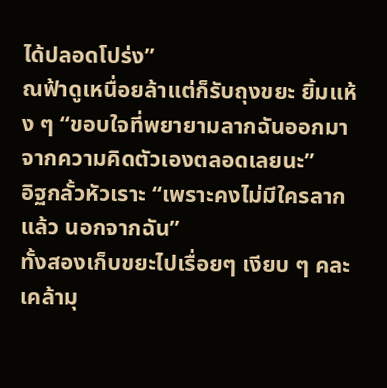ได้ปลอดโปร่ง”
ณฟ้าดูเหนื่อยล้าแต่ก็รับถุงขยะ ยิ้มแห้ง ๆ “ขอบใจที่พยายามลากฉันออกมาจากความคิดตัวเองตลอดเลยนะ”
อิฐกลั้วหัวเราะ “เพราะคงไม่มีใครลากแล้ว นอกจากฉัน”
ทั้งสองเก็บขยะไปเรื่อยๆ เงียบ ๆ คละเคล้ามุ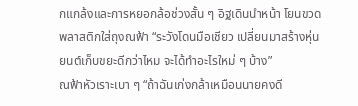กแกล้งและการหยอกล้อช่วงสั้น ๆ อิฐเดินนำหน้า โยนขวดพลาสติกใส่ถุงณฟ้า “ระวังโดนมือเชียว เปลี่ยนมาสร้างหุ่นยนต์เก็บขยะดีกว่าไหม จะได้ทำอะไรใหม่ ๆ บ้าง”
ณฟ้าหัวเราะเบา ๆ “ถ้าฉันเก่งกล้าเหมือนนายคงดี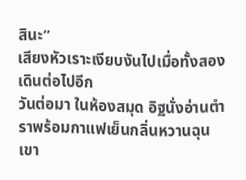สินะ”
เสียงหัวเราะเงียบงันไปเมื่อทั้งสองเดินต่อไปอีก
วันต่อมา ในห้องสมุด อิฐนั่งอ่านตำราพร้อมกาแฟเย็นกลิ่นหวานฉุน เขา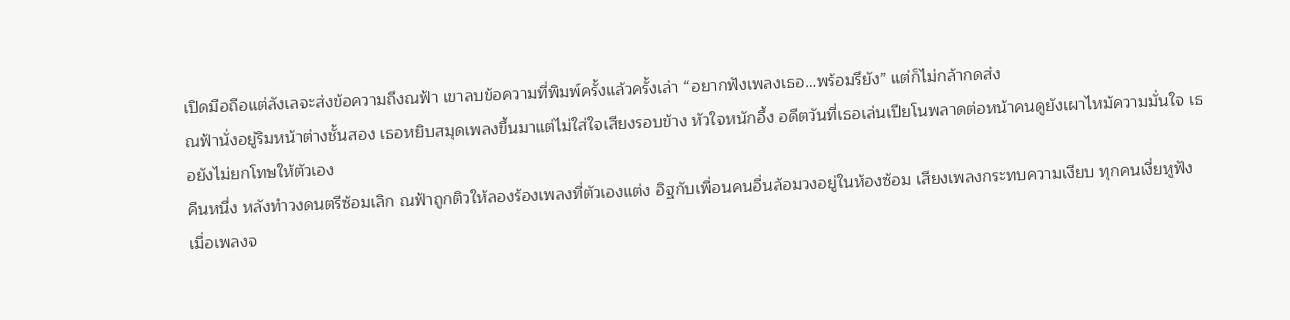เปิดมือถือแต่ลังเลจะส่งข้อความถึงณฟ้า เขาลบข้อความที่พิมพ์ครั้งแล้วครั้งเล่า “อยากฟังเพลงเธอ…พร้อมรึยัง” แต่ก็ไม่กล้ากดส่ง
ณฟ้านั่งอยู่ริมหน้าต่างชั้นสอง เธอหยิบสมุดเพลงขึ้นมาแต่ไม่ใส่ใจเสียงรอบข้าง หัวใจหนักอึ้ง อดีตวันที่เธอเล่นเปียโนพลาดต่อหน้าคนดูยังเผาไหม้ความมั่นใจ เธอยังไม่ยกโทษให้ตัวเอง
คืนหนึ่ง หลังทำวงดนตรีซ้อมเลิก ณฟ้าถูกติวให้ลองร้องเพลงที่ตัวเองแต่ง อิฐกับเพื่อนคนอื่นล้อมวงอยู่ในห้องซ้อม เสียงเพลงกระทบความเงียบ ทุกคนเงี่ยหูฟัง
เมื่อเพลงจ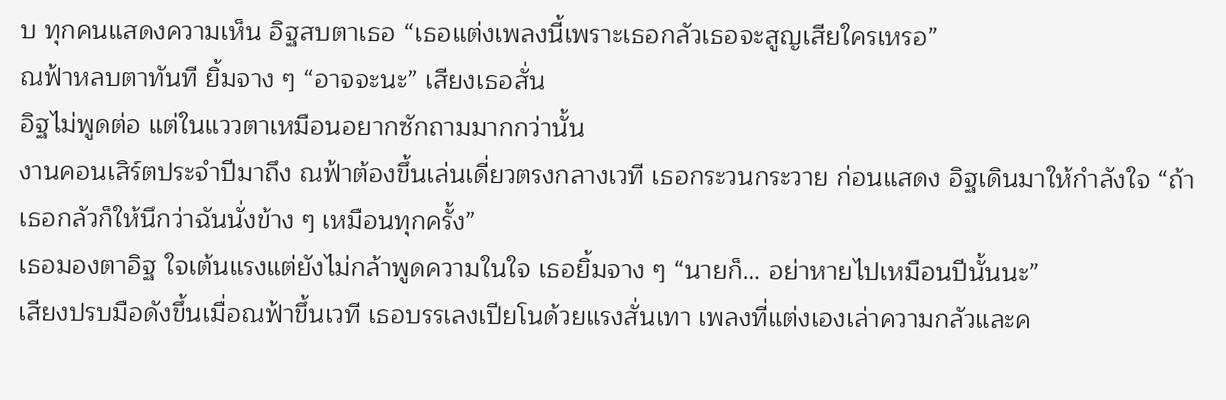บ ทุกคนแสดงความเห็น อิฐสบตาเธอ “เธอแต่งเพลงนี้เพราะเธอกลัวเธอจะสูญเสียใครเหรอ”
ณฟ้าหลบตาทันที ยิ้มจาง ๆ “อาจจะนะ” เสียงเธอสั่น
อิฐไม่พูดต่อ แต่ในแววตาเหมือนอยากซักถามมากกว่านั้น
งานคอนเสิร์ตประจำปีมาถึง ณฟ้าต้องขึ้นเล่นเดี่ยวตรงกลางเวที เธอกระวนกระวาย ก่อนแสดง อิฐเดินมาให้กำลังใจ “ถ้าเธอกลัวก็ให้นึกว่าฉันนั่งข้าง ๆ เหมือนทุกครั้ง”
เธอมองตาอิฐ ใจเต้นแรงแต่ยังไม่กล้าพูดความในใจ เธอยิ้มจาง ๆ “นายก็… อย่าหายไปเหมือนปีนั้นนะ”
เสียงปรบมือดังขึ้นเมื่อณฟ้าขึ้นเวที เธอบรรเลงเปียโนด้วยแรงสั่นเทา เพลงที่แต่งเองเล่าความกลัวและค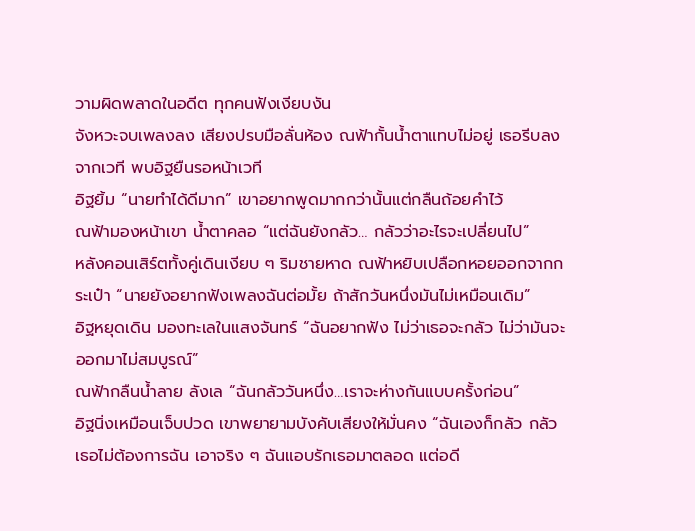วามผิดพลาดในอดีต ทุกคนฟังเงียบงัน
จังหวะจบเพลงลง เสียงปรบมือลั่นห้อง ณฟ้ากั้นน้ำตาแทบไม่อยู่ เธอรีบลงจากเวที พบอิฐยืนรอหน้าเวที
อิฐยิ้ม “นายทำได้ดีมาก” เขาอยากพูดมากกว่านั้นแต่กลืนถ้อยคำไว้
ณฟ้ามองหน้าเขา น้ำตาคลอ “แต่ฉันยังกลัว… กลัวว่าอะไรจะเปลี่ยนไป”
หลังคอนเสิร์ตทั้งคู่เดินเงียบ ๆ ริมชายหาด ณฟ้าหยิบเปลือกหอยออกจากกระเป๋า “นายยังอยากฟังเพลงฉันต่อมั้ย ถ้าสักวันหนึ่งมันไม่เหมือนเดิม”
อิฐหยุดเดิน มองทะเลในแสงจันทร์ “ฉันอยากฟัง ไม่ว่าเธอจะกลัว ไม่ว่ามันจะออกมาไม่สมบูรณ์”
ณฟ้ากลืนน้ำลาย ลังเล “ฉันกลัววันหนึ่ง…เราจะห่างกันแบบครั้งก่อน”
อิฐนิ่งเหมือนเจ็บปวด เขาพยายามบังคับเสียงให้มั่นคง “ฉันเองก็กลัว กลัวเธอไม่ต้องการฉัน เอาจริง ๆ ฉันแอบรักเธอมาตลอด แต่อดี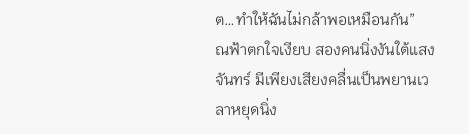ต…ทำให้ฉันไม่กล้าพอเหมือนกัน”
ณฟ้าตกใจเงียบ สองคนนิ่งงันใต้แสงจันทร์ มีเพียงเสียงคลื่นเป็นพยานเวลาหยุดนิ่ง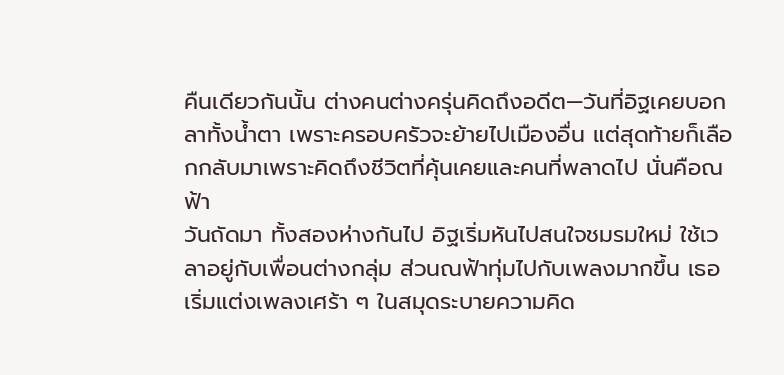คืนเดียวกันนั้น ต่างคนต่างครุ่นคิดถึงอดีต—วันที่อิฐเคยบอกลาทั้งน้ำตา เพราะครอบครัวจะย้ายไปเมืองอื่น แต่สุดท้ายก็เลือกกลับมาเพราะคิดถึงชีวิตที่คุ้นเคยและคนที่พลาดไป นั่นคือณฟ้า
วันถัดมา ทั้งสองห่างกันไป อิฐเริ่มหันไปสนใจชมรมใหม่ ใช้เวลาอยู่กับเพื่อนต่างกลุ่ม ส่วนณฟ้าทุ่มไปกับเพลงมากขึ้น เธอเริ่มแต่งเพลงเศร้า ๆ ในสมุดระบายความคิด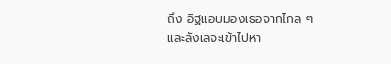ถึง อิฐแอบมองเธอจากไกล ๆ และลังเลจะเข้าไปหา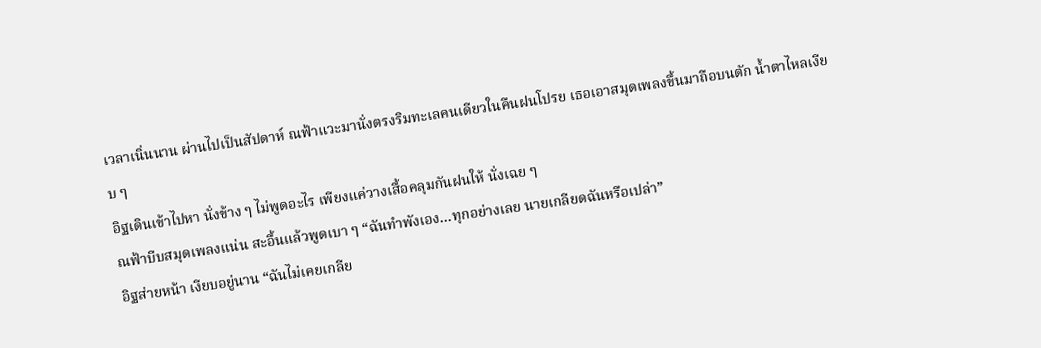เวลาเนิ่นนาน ผ่านไปเป็นสัปดาห์ ณฟ้าแวะมานั่งตรงริมทะเลคนเดียวในคืนฝนโปรย เธอเอาสมุดเพลงขึ้นมาถือบนตัก น้ำตาไหลเงียบ ๆ
อิฐเดินเข้าไปหา นั่งข้าง ๆ ไม่พูดอะไร เพียงแค่วางเสื้อคลุมกันฝนให้ นั่งเฉย ๆ
ณฟ้าบีบสมุดเพลงแน่น สะอื้นแล้วพูดเบา ๆ “ฉันทำพังเอง…ทุกอย่างเลย นายเกลียดฉันหรือเปล่า”
อิฐส่ายหน้า เงียบอยู่นาน “ฉันไม่เคยเกลีย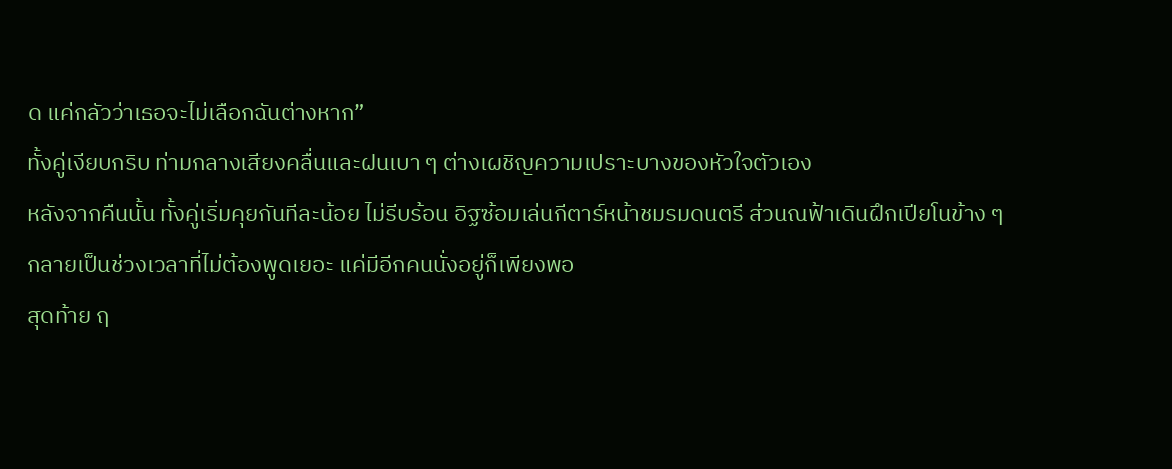ด แค่กลัวว่าเธอจะไม่เลือกฉันต่างหาก”
ทั้งคู่เงียบกริบ ท่ามกลางเสียงคลื่นและฝนเบา ๆ ต่างเผชิญความเปราะบางของหัวใจตัวเอง
หลังจากคืนนั้น ทั้งคู่เริ่มคุยกันทีละน้อย ไม่รีบร้อน อิฐซ้อมเล่นกีตาร์หน้าชมรมดนตรี ส่วนณฟ้าเดินฝึกเปียโนข้าง ๆ กลายเป็นช่วงเวลาที่ไม่ต้องพูดเยอะ แค่มีอีกคนนั่งอยู่ก็เพียงพอ
สุดท้าย ฤ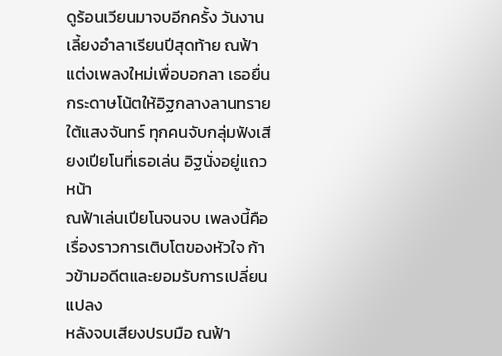ดูร้อนเวียนมาจบอีกครั้ง วันงานเลี้ยงอำลาเรียนปีสุดท้าย ณฟ้าแต่งเพลงใหม่เพื่อบอกลา เธอยื่นกระดาษโน้ตให้อิฐกลางลานทรายใต้แสงจันทร์ ทุกคนจับกลุ่มฟังเสียงเปียโนที่เธอเล่น อิฐนั่งอยู่แถวหน้า
ณฟ้าเล่นเปียโนจนจบ เพลงนี้คือเรื่องราวการเติบโตของหัวใจ ก้าวข้ามอดีตและยอมรับการเปลี่ยนแปลง
หลังจบเสียงปรบมือ ณฟ้า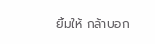ยิ้มให้ กล้าบอก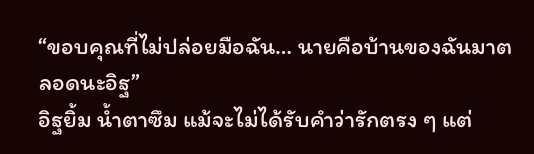“ขอบคุณที่ไม่ปล่อยมือฉัน… นายคือบ้านของฉันมาตลอดนะอิฐ”
อิฐยิ้ม น้ำตาซึม แม้จะไม่ได้รับคำว่ารักตรง ๆ แต่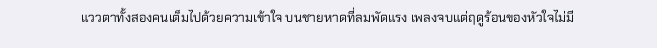แววตาทั้งสองคนเต็มไปด้วยความเข้าใจ บนชายหาดที่ลมพัดแรง เพลงจบแต่ฤดูร้อนของหัวใจไม่มี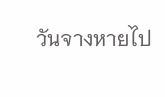วันจางหายไป